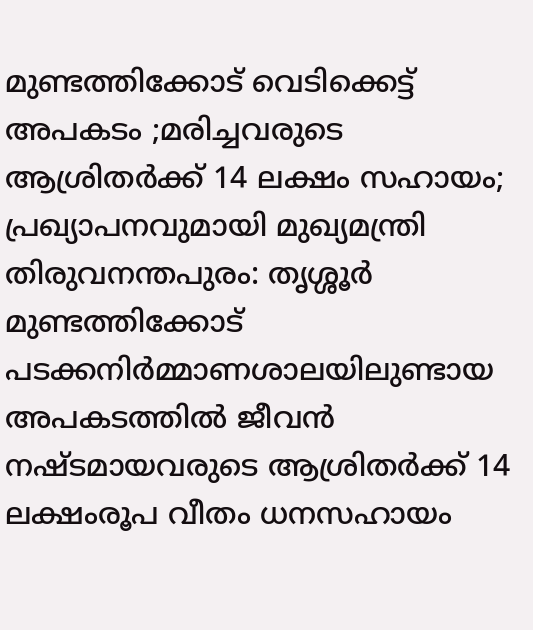മുണ്ടത്തിക്കോട് വെടിക്കെട്ട് അപകടം ;മരിച്ചവരുടെ ആശ്രിതർക്ക് 14 ലക്ഷം സഹായം; പ്രഖ്യാപനവുമായി മുഖ്യമന്ത്രി
തിരുവനന്തപുരം: തൃശ്ശൂർ മുണ്ടത്തിക്കോട് പടക്കനിർമ്മാണശാലയിലുണ്ടായ അപകടത്തിൽ ജീവൻ നഷ്ടമായവരുടെ ആശ്രിതർക്ക് 14 ലക്ഷംരൂപ വീതം ധനസഹായം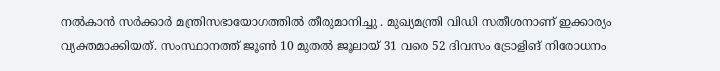നൽകാൻ സർക്കാർ മന്ത്രിസഭായോഗത്തിൽ തീരുമാനിച്ചു . മുഖ്യമന്ത്രി വിഡി സതീശനാണ് ഇക്കാര്യം വ്യക്തമാക്കിയത്. സംസ്ഥാനത്ത് ജൂൺ 10 മുതൽ ജൂലായ് 31 വരെ 52 ദിവസം ട്രോളിങ് നിരോധനം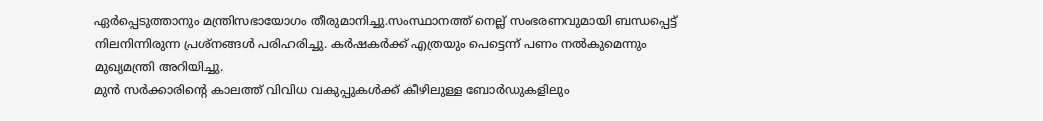ഏർപ്പെടുത്താനും മന്ത്രിസഭായോഗം തീരുമാനിച്ചു.സംസ്ഥാനത്ത് നെല്ല് സംഭരണവുമായി ബന്ധപ്പെട്ട് നിലനിന്നിരുന്ന പ്രശ്നങ്ങൾ പരിഹരിച്ചു. കർഷകർക്ക് എത്രയും പെട്ടെന്ന് പണം നൽകുമെന്നും മുഖ്യമന്ത്രി അറിയിച്ചു.
മുൻ സർക്കാരിന്റെ കാലത്ത് വിവിധ വകുപ്പുകൾക്ക് കീഴിലുള്ള ബോർഡുകളിലും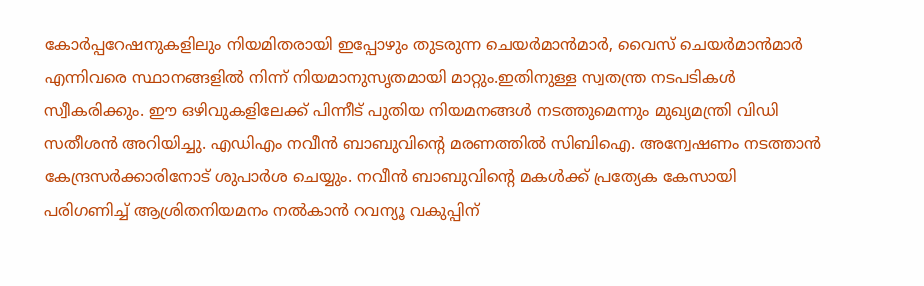കോർപ്പറേഷനുകളിലും നിയമിതരായി ഇപ്പോഴും തുടരുന്ന ചെയർമാൻമാർ, വൈസ് ചെയർമാൻമാർ എന്നിവരെ സ്ഥാനങ്ങളിൽ നിന്ന് നിയമാനുസൃതമായി മാറ്റും.ഇതിനുള്ള സ്വതന്ത്ര നടപടികൾ സ്വീകരിക്കും. ഈ ഒഴിവുകളിലേക്ക് പിന്നീട് പുതിയ നിയമനങ്ങൾ നടത്തുമെന്നും മുഖ്യമന്ത്രി വിഡി സതീശൻ അറിയിച്ചു. എഡിഎം നവീൻ ബാബുവിന്റെ മരണത്തിൽ സിബിഐ. അന്വേഷണം നടത്താൻ കേന്ദ്രസർക്കാരിനോട് ശുപാർശ ചെയ്യും. നവീൻ ബാബുവിന്റെ മകൾക്ക് പ്രത്യേക കേസായി പരിഗണിച്ച് ആശ്രിതനിയമനം നൽകാൻ റവന്യൂ വകുപ്പിന്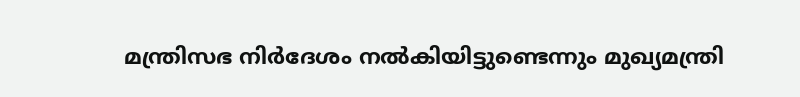മന്ത്രിസഭ നിർദേശം നൽകിയിട്ടുണ്ടെന്നും മുഖ്യമന്ത്രി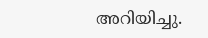അറിയിച്ചു.